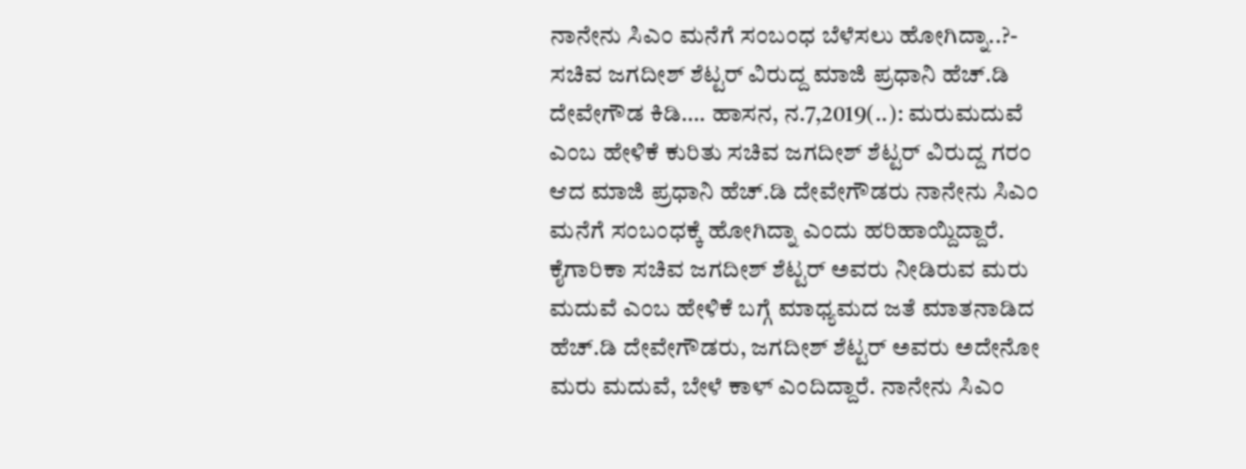ನಾನೇನು ಸಿಎಂ ಮನೆಗೆ ಸಂಬಂಧ ಬೆಳೆಸಲು ಹೋಗಿದ್ನಾ..?- ಸಚಿವ ಜಗದೀಶ್ ಶೆಟ್ಟರ್ ವಿರುದ್ದ ಮಾಜಿ ಪ್ರಧಾನಿ ಹೆಚ್.ಡಿ ದೇವೇಗೌಡ ಕಿಡಿ…. ಹಾಸನ, ನ.7,2019(..): ಮರುಮದುವೆ ಎಂಬ ಹೇಳಿಕೆ ಕುರಿತು ಸಚಿವ ಜಗದೀಶ್ ಶೆಟ್ಟರ್ ವಿರುದ್ದ ಗರಂ ಆದ ಮಾಜಿ ಪ್ರಧಾನಿ ಹೆಚ್.ಡಿ ದೇವೇಗೌಡರು ನಾನೇನು ಸಿಎಂ ಮನೆಗೆ ಸಂಬಂಧಕ್ಕೆ ಹೋಗಿದ್ನಾ ಎಂದು ಹರಿಹಾಯ್ದಿದ್ದಾರೆ. ಕೈಗಾರಿಕಾ ಸಚಿವ ಜಗದೀಶ್ ಶೆಟ್ಟರ್ ಅವರು ನೀಡಿರುವ ಮರು ಮದುವೆ ಎಂಬ ಹೇಳಿಕೆ ಬಗ್ಗೆ ಮಾಧ್ಯಮದ ಜತೆ ಮಾತನಾಡಿದ ಹೆಚ್.ಡಿ ದೇವೇಗೌಡರು, ಜಗದೀಶ್ ಶೆಟ್ಟರ್ ಅವರು ಅದೇನೋ ಮರು ಮದುವೆ, ಬೇಳೆ ಕಾಳ್ ಎಂದಿದ್ದಾರೆ. ನಾನೇನು ಸಿಎಂ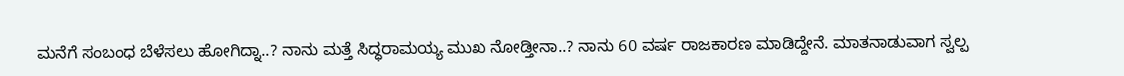ಮನೆಗೆ ಸಂಬಂಧ ಬೆಳೆಸಲು ಹೋಗಿದ್ನಾ..? ನಾನು ಮತ್ತೆ ಸಿದ್ಧರಾಮಯ್ಯ ಮುಖ ನೋಡ್ತೀನಾ..? ನಾನು 60 ವರ್ಷ ರಾಜಕಾರಣ ಮಾಡಿದ್ದೇನೆ. ಮಾತನಾಡುವಾಗ ಸ್ವಲ್ಪ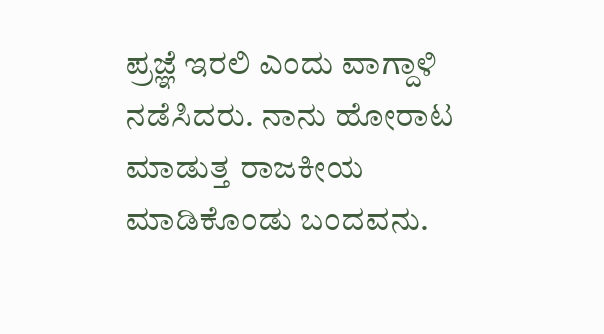ಪ್ರಜ್ಞೆ ಇರಲಿ ಎಂದು ವಾಗ್ದಾಳಿ ನಡೆಸಿದರು. ನಾನು ಹೋರಾಟ ಮಾಡುತ್ತ ರಾಜಕೀಯ ಮಾಡಿಕೊಂಡು ಬಂದವನು.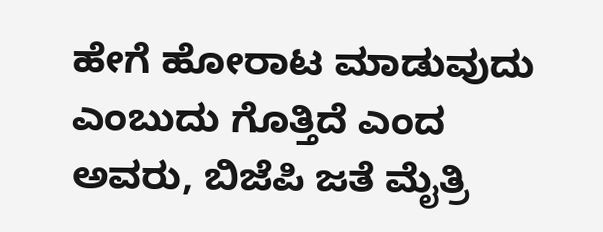ಹೇಗೆ ಹೋರಾಟ ಮಾಡುವುದು ಎಂಬುದು ಗೊತ್ತಿದೆ ಎಂದ ಅವರು, ಬಿಜೆಪಿ ಜತೆ ಮೈತ್ರಿ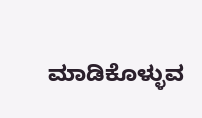ಮಾಡಿಕೊಳ್ಳುವ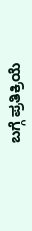ಬಗ್ಗೆ ಪ್ರತಿಕ್ರಿಯೆ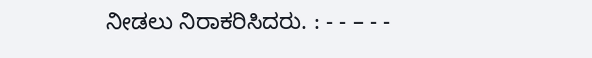ನೀಡಲು ನಿರಾಕರಿಸಿದರು. : - - – - -